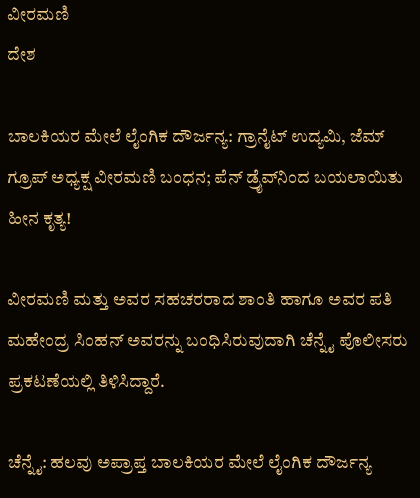ವೀರಮಣಿ
ದೇಶ

ಬಾಲಕಿಯರ ಮೇಲೆ ಲೈಂಗಿಕ ದೌರ್ಜನ್ಯ: ಗ್ರಾನೈಟ್ ಉದ್ಯಮಿ, ಜೆಮ್ ಗ್ರೂಪ್‌ ಅಧ್ಯಕ್ಷ ವೀರಮಣಿ ಬಂಧನ; ಪೆನ್ ಡ್ರೈವ್‌ನಿಂದ ಬಯಲಾಯಿತು ಹೀನ ಕೃತ್ಯ!

ವೀರಮಣಿ ಮತ್ತು ಅವರ ಸಹಚರರಾದ ಶಾಂತಿ ಹಾಗೂ ಅವರ ಪತಿ ಮಹೇಂದ್ರ ಸಿಂಹನ್ ಅವರನ್ನು ಬಂಧಿಸಿರುವುದಾಗಿ ಚೆನ್ನೈ ಪೊಲೀಸರು ಪ್ರಕಟಣೆಯಲ್ಲಿ ತಿಳಿಸಿದ್ದಾರೆ.

ಚೆನ್ನೈ: ಹಲವು ಅಪ್ರಾಪ್ತ ಬಾಲಕಿಯರ ಮೇಲೆ ಲೈಂಗಿಕ ದೌರ್ಜನ್ಯ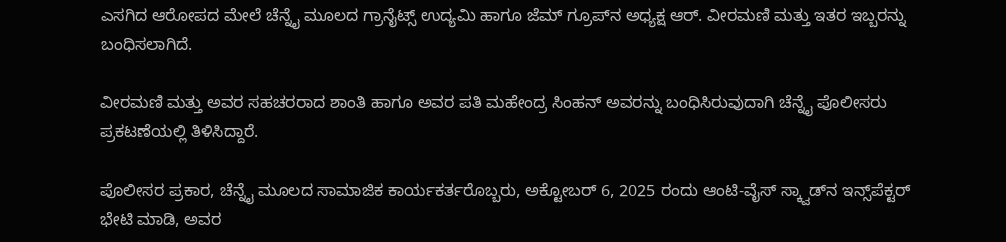ಎಸಗಿದ ಆರೋಪದ ಮೇಲೆ ಚೆನ್ನೈ ಮೂಲದ ಗ್ರಾನೈಟ್ಸ್‌ ಉದ್ಯಮಿ ಹಾಗೂ ಜೆಮ್ ಗ್ರೂಪ್‌ನ ಅಧ್ಯಕ್ಷ ಆರ್. ವೀರಮಣಿ ಮತ್ತು ಇತರ ಇಬ್ಬರನ್ನು ಬಂಧಿಸಲಾಗಿದೆ.

ವೀರಮಣಿ ಮತ್ತು ಅವರ ಸಹಚರರಾದ ಶಾಂತಿ ಹಾಗೂ ಅವರ ಪತಿ ಮಹೇಂದ್ರ ಸಿಂಹನ್ ಅವರನ್ನು ಬಂಧಿಸಿರುವುದಾಗಿ ಚೆನ್ನೈ ಪೊಲೀಸರು ಪ್ರಕಟಣೆಯಲ್ಲಿ ತಿಳಿಸಿದ್ದಾರೆ.

ಪೊಲೀಸರ ಪ್ರಕಾರ, ಚೆನ್ನೈ ಮೂಲದ ಸಾಮಾಜಿಕ ಕಾರ್ಯಕರ್ತರೊಬ್ಬರು, ಅಕ್ಟೋಬರ್ 6, 2025 ರಂದು ಆಂಟಿ-ವೈಸ್ ಸ್ಕ್ವಾಡ್‌ನ ಇನ್ಸ್‌ಪೆಕ್ಟರ್ ಭೇಟಿ ಮಾಡಿ, ಅವರ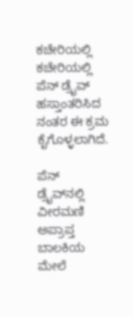ಕಚೇರಿಯಲ್ಲಿ ಕಚೇರಿಯಲ್ಲಿ ಪೆನ್ ಡ್ರೈವ್ ಹಸ್ತಾಂತರಿಸಿದ ನಂತರ ಈ ಕ್ರಮ ಕೈಗೊಳ್ಳಲಾಗಿದೆ.

ಪೆನ್ ಡ್ರೈವ್‌ನಲ್ಲಿ ವೀರಮಣಿ ಅಪ್ರಾಪ್ತ ಬಾಲಕಿಯ ಮೇಲೆ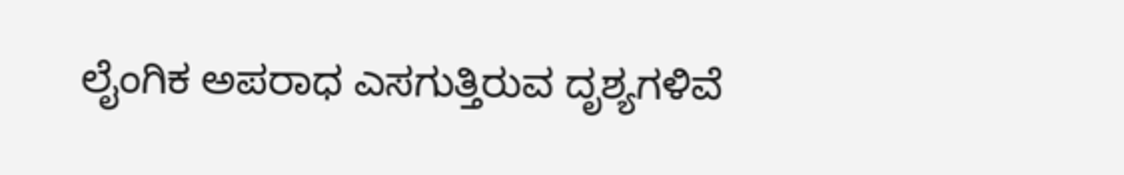ಲೈಂಗಿಕ ಅಪರಾಧ ಎಸಗುತ್ತಿರುವ ದೃಶ್ಯಗಳಿವೆ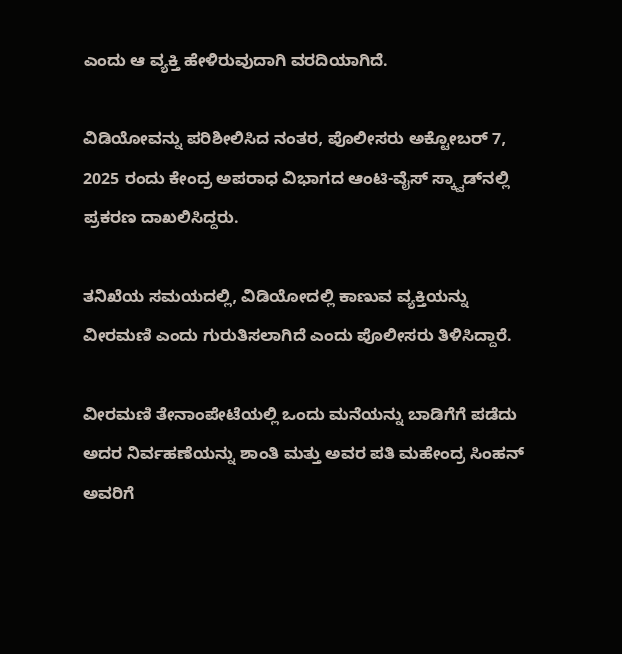ಎಂದು ಆ ವ್ಯಕ್ತಿ ಹೇಳಿರುವುದಾಗಿ ವರದಿಯಾಗಿದೆ.

ವಿಡಿಯೋವನ್ನು ಪರಿಶೀಲಿಸಿದ ನಂತರ, ಪೊಲೀಸರು ಅಕ್ಟೋಬರ್ 7, 2025 ರಂದು ಕೇಂದ್ರ ಅಪರಾಧ ವಿಭಾಗದ ಆಂಟಿ-ವೈಸ್ ಸ್ಕ್ವಾಡ್‌ನಲ್ಲಿ ಪ್ರಕರಣ ದಾಖಲಿಸಿದ್ದರು.

ತನಿಖೆಯ ಸಮಯದಲ್ಲಿ, ವಿಡಿಯೋದಲ್ಲಿ ಕಾಣುವ ವ್ಯಕ್ತಿಯನ್ನು ವೀರಮಣಿ ಎಂದು ಗುರುತಿಸಲಾಗಿದೆ ಎಂದು ಪೊಲೀಸರು ತಿಳಿಸಿದ್ದಾರೆ.

ವೀರಮಣಿ ತೇನಾಂಪೇಟೆಯಲ್ಲಿ ಒಂದು ಮನೆಯನ್ನು ಬಾಡಿಗೆಗೆ ಪಡೆದು ಅದರ ನಿರ್ವಹಣೆಯನ್ನು ಶಾಂತಿ ಮತ್ತು ಅವರ ಪತಿ ಮಹೇಂದ್ರ ಸಿಂಹನ್ ಅವರಿಗೆ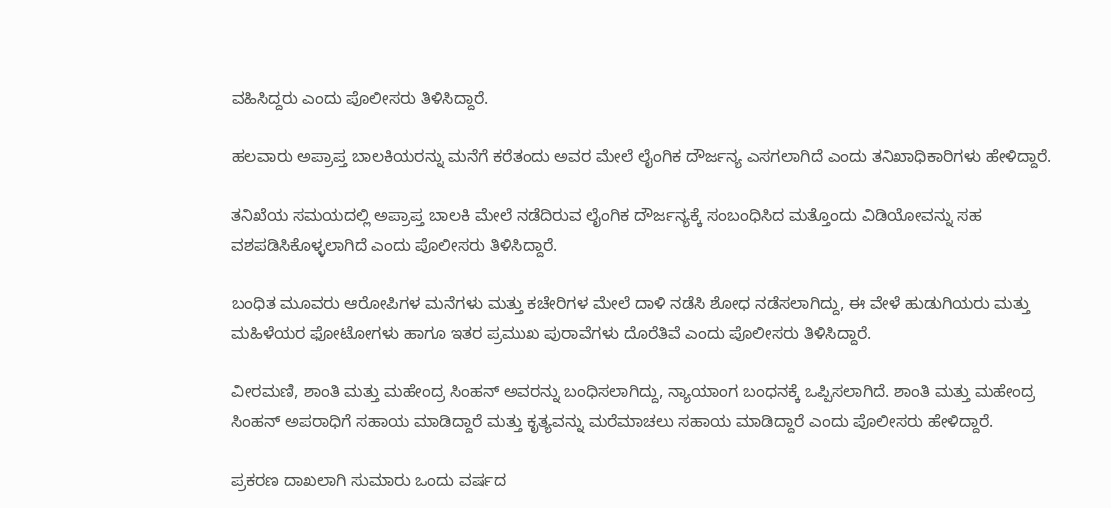ವಹಿಸಿದ್ದರು ಎಂದು ಪೊಲೀಸರು ತಿಳಿಸಿದ್ದಾರೆ.

ಹಲವಾರು ಅಪ್ರಾಪ್ತ ಬಾಲಕಿಯರನ್ನು ಮನೆಗೆ ಕರೆತಂದು ಅವರ ಮೇಲೆ ಲೈಂಗಿಕ ದೌರ್ಜನ್ಯ ಎಸಗಲಾಗಿದೆ ಎಂದು ತನಿಖಾಧಿಕಾರಿಗಳು ಹೇಳಿದ್ದಾರೆ.

ತನಿಖೆಯ ಸಮಯದಲ್ಲಿ ಅಪ್ರಾಪ್ತ ಬಾಲಕಿ ಮೇಲೆ ನಡೆದಿರುವ ಲೈಂಗಿಕ ದೌರ್ಜನ್ಯಕ್ಕೆ ಸಂಬಂಧಿಸಿದ ಮತ್ತೊಂದು ವಿಡಿಯೋವನ್ನು ಸಹ ವಶಪಡಿಸಿಕೊಳ್ಳಲಾಗಿದೆ ಎಂದು ಪೊಲೀಸರು ತಿಳಿಸಿದ್ದಾರೆ.

ಬಂಧಿತ ಮೂವರು ಆರೋಪಿಗಳ ಮನೆಗಳು ಮತ್ತು ಕಚೇರಿಗಳ ಮೇಲೆ ದಾಳಿ ನಡೆಸಿ ಶೋಧ ನಡೆಸಲಾಗಿದ್ದು, ಈ ವೇಳೆ ಹುಡುಗಿಯರು ಮತ್ತು ಮಹಿಳೆಯರ ಫೋಟೋಗಳು ಹಾಗೂ ಇತರ ಪ್ರಮುಖ ಪುರಾವೆಗಳು ದೊರೆತಿವೆ ಎಂದು ಪೊಲೀಸರು ತಿಳಿಸಿದ್ದಾರೆ.

ವೀರಮಣಿ, ಶಾಂತಿ ಮತ್ತು ಮಹೇಂದ್ರ ಸಿಂಹನ್ ಅವರನ್ನು ಬಂಧಿಸಲಾಗಿದ್ದು, ನ್ಯಾಯಾಂಗ ಬಂಧನಕ್ಕೆ ಒಪ್ಪಿಸಲಾಗಿದೆ. ಶಾಂತಿ ಮತ್ತು ಮಹೇಂದ್ರ ಸಿಂಹನ್ ಅಪರಾಧಿಗೆ ಸಹಾಯ ಮಾಡಿದ್ದಾರೆ ಮತ್ತು ಕೃತ್ಯವನ್ನು ಮರೆಮಾಚಲು ಸಹಾಯ ಮಾಡಿದ್ದಾರೆ ಎಂದು ಪೊಲೀಸರು ಹೇಳಿದ್ದಾರೆ.

ಪ್ರಕರಣ ದಾಖಲಾಗಿ ಸುಮಾರು ಒಂದು ವರ್ಷದ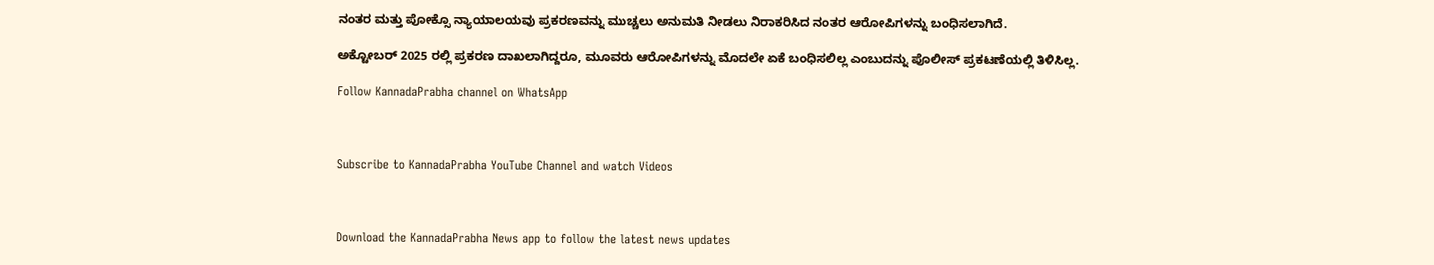ನಂತರ ಮತ್ತು ಪೋಕ್ಸೊ ನ್ಯಾಯಾಲಯವು ಪ್ರಕರಣವನ್ನು ಮುಚ್ಚಲು ಅನುಮತಿ ನೀಡಲು ನಿರಾಕರಿಸಿದ ನಂತರ ಆರೋಪಿಗಳನ್ನು ಬಂಧಿಸಲಾಗಿದೆ.

ಅಕ್ಟೋಬರ್ 2025 ರಲ್ಲಿ ಪ್ರಕರಣ ದಾಖಲಾಗಿದ್ದರೂ, ಮೂವರು ಆರೋಪಿಗಳನ್ನು ಮೊದಲೇ ಏಕೆ ಬಂಧಿಸಲಿಲ್ಲ ಎಂಬುದನ್ನು ಪೊಲೀಸ್ ಪ್ರಕಟಣೆಯಲ್ಲಿ ತಿಳಿಸಿಲ್ಲ.

Follow KannadaPrabha channel on WhatsApp



Subscribe to KannadaPrabha YouTube Channel and watch Videos



Download the KannadaPrabha News app to follow the latest news updates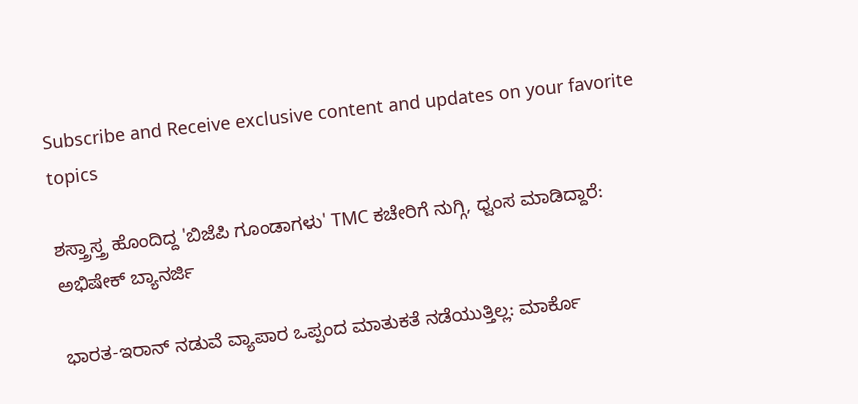Subscribe and Receive exclusive content and updates on your favorite topics

ಶಸ್ತ್ರಾಸ್ತ್ರ ಹೊಂದಿದ್ದ 'ಬಿಜೆಪಿ ಗೂಂಡಾಗಳು' TMC ಕಚೇರಿಗೆ ನುಗ್ಗಿ, ಧ್ವಂಸ ಮಾಡಿದ್ದಾರೆ: ಅಭಿಷೇಕ್ ಬ್ಯಾನರ್ಜಿ

ಭಾರತ-ಇರಾನ್ ನಡುವೆ ವ್ಯಾಪಾರ ಒಪ್ಪಂದ ಮಾತುಕತೆ ನಡೆಯುತ್ತಿಲ್ಲ: ಮಾರ್ಕೊ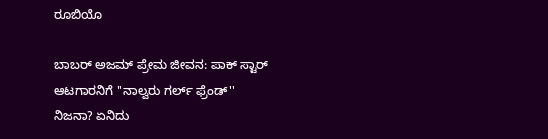ರೂಬಿಯೊ

ಬಾಬರ್ ಅಜಮ್ ಪ್ರೇಮ ಜೀವನ: ಪಾಕ್ ಸ್ಟಾರ್ ಆಟಗಾರನಿಗೆ ''ನಾಲ್ವರು ಗರ್ಲ್ ಫ್ರೆಂಡ್'' ನಿಜನಾ? ಏನಿದು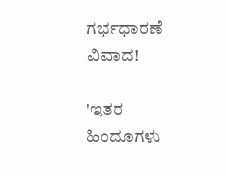ಗರ್ಭಧಾರಣೆ ವಿವಾದ!

'ಇತರ ಹಿಂದೂಗಳು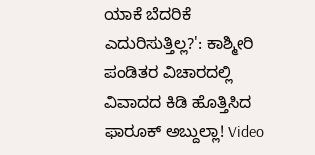ಯಾಕೆ ಬೆದರಿಕೆ ಎದುರಿಸುತ್ತಿಲ್ಲ?': ಕಾಶ್ಮೀರಿ ಪಂಡಿತರ ವಿಚಾರದಲ್ಲಿ ವಿವಾದದ ಕಿಡಿ ಹೊತ್ತಿಸಿದ ಫಾರೂಕ್ ಅಬ್ದುಲ್ಲಾ! Video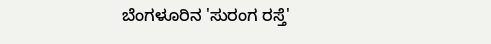ಬೆಂಗಳೂರಿನ 'ಸುರಂಗ ರಸ್ತೆ'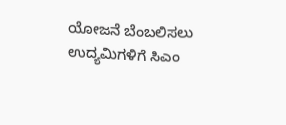ಯೋಜನೆ ಬೆಂಬಲಿಸಲು ಉದ್ಯಮಿಗಳಿಗೆ ಸಿಎಂ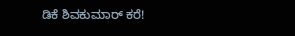ಡಿಕೆ ಶಿವಕುಮಾರ್ ಕರೆ!